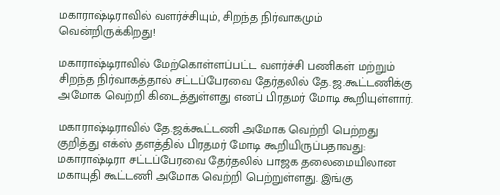மகாராஷ்டிராவில் வளர்ச்சியும், சிறந்த நிர்வாகமும் வென்றிருக்கிறது!

மகாராஷ்டிராவில் மேற்கொள்ளப்பட்ட வளர்ச்சி பணிகள் மற்றும் சிறந்த நிர்வாகத்தால் சட்டப்பேரவை தேர்தலில் தே.ஜ.கூட்டணிக்கு அமோக வெற்றி கிடைத்துள்ளது எனப் பிரதமர் மோடி கூறியுள்ளார்.

மகாராஷ்டிராவில் தே.ஜக்கூட்டணி அமோக வெற்றி பெற்றது குறித்து எக்ஸ் தளத்தில் பிரதமர் மோடி கூறியிருப்பதாவது: மகாராஷ்டிரா சட்டப்பேரவை தேர்தலில் பாஜக தலைமையிலான மகாயுதி கூட்டணி அமோக வெற்றி பெற்றுள்ளது. இங்கு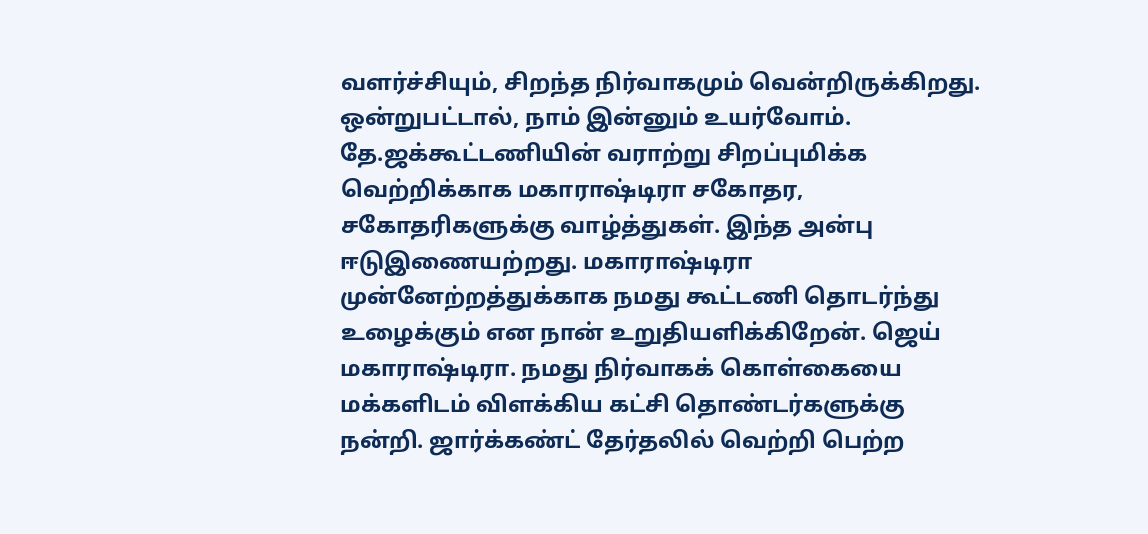வளர்ச்சியும், சிறந்த நிர்வாகமும் வென்றிருக்கிறது. ஒன்றுபட்டால், நாம் இன்னும் உயர்வோம். தே.ஜக்கூட்டணியின் வராற்று சிறப்புமிக்க வெற்றிக்காக மகாராஷ்டிரா சகோதர, சகோதரிகளுக்கு வாழ்த்துகள். இந்த அன்பு ஈடுஇணையற்றது. மகாராஷ்டிரா முன்னேற்றத்துக்காக நமது கூட்டணி தொடர்ந்து உழைக்கும் என நான் உறுதியளிக்கிறேன். ஜெய் மகாராஷ்டிரா. நமது நிர்வாகக் கொள்கையை மக்களிடம் விளக்கிய கட்சி தொண்டர்களுக்கு நன்றி. ஜார்க்கண்ட் தேர்தலில் வெற்றி பெற்ற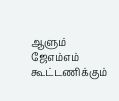ஆளும் ஜேஎம்எம் கூட்டணிக்கும்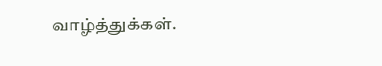வாழ்த்துக்கள்.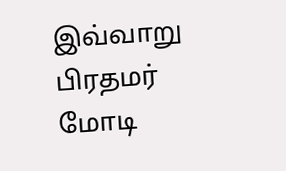இவ்வாறு பிரதமர் மோடி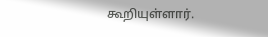கூறியுள்ளார்.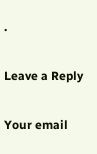.

Leave a Reply

Your email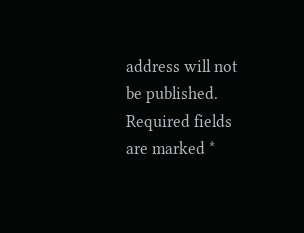address will not be published. Required fields are marked *